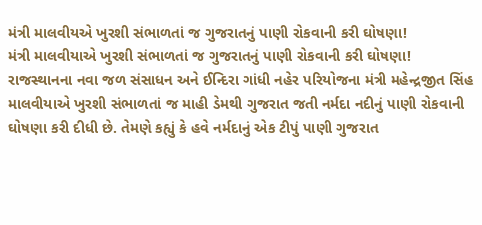મંત્રી માલવીયએ ખુરશી સંભાળતાં જ ગુજરાતનું પાણી રોકવાની કરી ઘોષણા!
મંત્રી માલવીયાએ ખુરશી સંભાળતાં જ ગુજરાતનું પાણી રોકવાની કરી ઘોષણા!
રાજસ્થાનના નવા જળ સંસાધન અને ઈન્દિરા ગાંધી નહેર પરિયોજના મંત્રી મહેન્દ્રજીત સિંહ માલવીયાએ ખુરશી સંભાળતાં જ માહી ડેમથી ગુજરાત જતી નર્મદા નદીનું પાણી રોકવાની ઘોષણા કરી દીધી છે. તેમણે કહ્યું કે હવે નર્મદાનું એક ટીપું પાણી ગુજરાત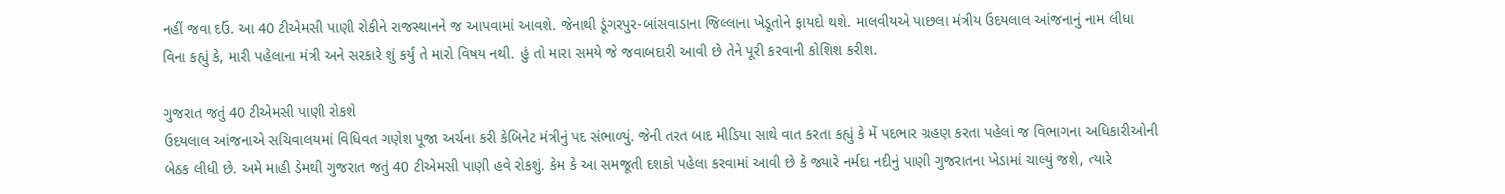નહીં જવા દઉં. આ 40 ટીએમસી પાણી રોકીને રાજસ્થાનને જ આપવામાં આવશે. જેનાથી ડૂંગરપુર-બાંસવાડાના જિલ્લાના ખેડૂતોને ફાયદો થશે. માલવીયએ પાછલા મંત્રીય ઉદયલાલ આંજનાનું નામ લીધા વિના કહ્યું કે, મારી પહેલાના મંત્રી અને સરકારે શું કર્યું તે મારો વિષય નથી. હું તો મારા સમયે જે જવાબદારી આવી છે તેને પૂરી કરવાની કોશિશ કરીશ.

ગુજરાત જતું 40 ટીએમસી પાણી રોકશે
ઉદયલાલ આંજનાએ સચિવાલયમાં વિધિવત ગણેશ પૂજા અર્ચના કરી કેબિનેટ મંત્રીનું પદ સંભાળ્યું. જેની તરત બાદ મીડિયા સાથે વાત કરતા કહ્યું કે મેં પદભાર ગ્રહણ કરતા પહેલાં જ વિભાગના અધિકારીઓની બેઠક લીધી છે. અમે માહી ડેમથી ગુજરાત જતું 40 ટીએમસી પાણી હવે રોકશું. કેમ કે આ સમજૂતી દશકો પહેલા કરવામાં આવી છે કે જ્યારે નર્મદા નદીનું પાણી ગુજરાતના ખેડામાં ચાલ્યું જશે, ત્યારે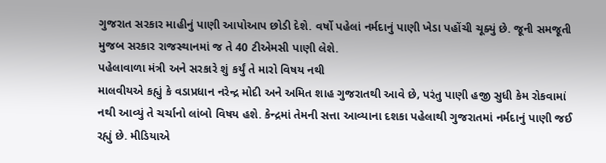ગુજરાત સરકાર માહીનું પાણી આપોઆપ છોડી દેશે. વર્ષો પહેલાં નર્મદાનું પાણી ખેડા પહોંચી ચૂક્યું છે. જૂની સમજૂતી મુજબ સરકાર રાજસ્થાનમાં જ તે 40 ટીએમસી પાણી લેશે.
પહેલાવાળા મંત્રી અને સરકારે શું કર્યું તે મારો વિષય નથી
માલવીયએ કહ્યું કે વડાપ્રધાન નરેન્દ્ર મોદી અને અમિત શાહ ગુજરાતથી આવે છે, પરંતુ પાણી હજી સુધી કેમ રોકવામાં નથી આવ્યું તે ચર્ચાનો લાંબો વિષય હશે. કેન્દ્રમાં તેમની સત્તા આવ્યાના દશકા પહેલાથી ગુજરાતમાં નર્મદાનું પાણી જઈ રહ્યું છે. મીડિયાએ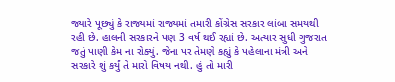જ્યારે પૂછ્યું કે રાજ્યમાં રાજ્યમાં તમારી કોંગ્રેસ સરકાર લાંબા સમયથી રહી છે. હાલની સરકારને પણ 3 વર્ષ થઈ રહ્યાં છે. અત્યાર સુધી ગુજરાત જતું પાણી કેમ ના રોક્યું. જેના પર તેમણે કહ્યું કે પહેલાના મંત્રી અને સરકારે શું કર્યું તે મારો વિષય નથી. હું તો મારી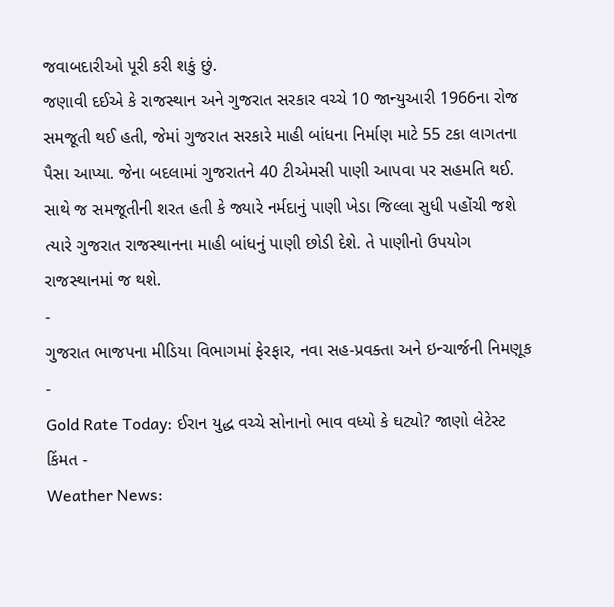જવાબદારીઓ પૂરી કરી શકું છું.
જણાવી દઈએ કે રાજસ્થાન અને ગુજરાત સરકાર વચ્ચે 10 જાન્યુઆરી 1966ના રોજ સમજૂતી થઈ હતી, જેમાં ગુજરાત સરકારે માહી બાંધના નિર્માણ માટે 55 ટકા લાગતના પૈસા આપ્યા. જેના બદલામાં ગુજરાતને 40 ટીએમસી પાણી આપવા પર સહમતિ થઈ. સાથે જ સમજૂતીની શરત હતી કે જ્યારે નર્મદાનું પાણી ખેડા જિલ્લા સુધી પહોંચી જશે ત્યારે ગુજરાત રાજસ્થાનના માહી બાંધનું પાણી છોડી દેશે. તે પાણીનો ઉપયોગ રાજસ્થાનમાં જ થશે.
-
ગુજરાત ભાજપના મીડિયા વિભાગમાં ફેરફાર, નવા સહ-પ્રવક્તા અને ઇન્ચાર્જની નિમણૂક -
Gold Rate Today: ઈરાન યુદ્ધ વચ્ચે સોનાનો ભાવ વધ્યો કે ઘટ્યો? જાણો લેટેસ્ટ કિંમત -
Weather News: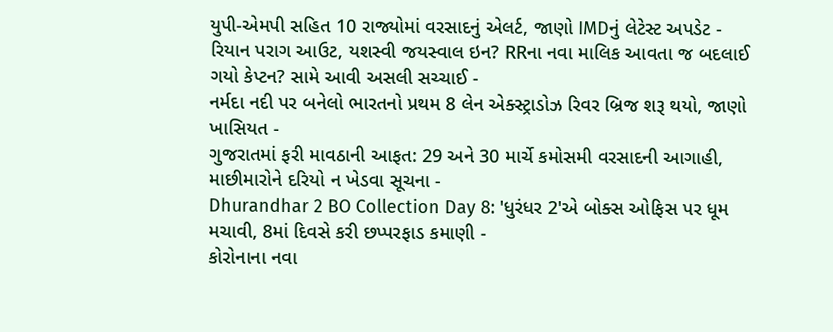યુપી-એમપી સહિત 10 રાજ્યોમાં વરસાદનું એલર્ટ, જાણો IMDનું લેટેસ્ટ અપડેટ -
રિયાન પરાગ આઉટ, યશસ્વી જયસ્વાલ ઇન? RRના નવા માલિક આવતા જ બદલાઈ ગયો કેપ્ટન? સામે આવી અસલી સચ્ચાઈ -
નર્મદા નદી પર બનેલો ભારતનો પ્રથમ 8 લેન એક્સ્ટ્રાડોઝ રિવર બ્રિજ શરૂ થયો, જાણો ખાસિયત -
ગુજરાતમાં ફરી માવઠાની આફત: 29 અને 30 માર્ચે કમોસમી વરસાદની આગાહી, માછીમારોને દરિયો ન ખેડવા સૂચના -
Dhurandhar 2 BO Collection Day 8: 'ધુરંધર 2'એ બોક્સ ઓફિસ પર ધૂમ મચાવી, 8માં દિવસે કરી છપ્પરફાડ કમાણી -
કોરોનાના નવા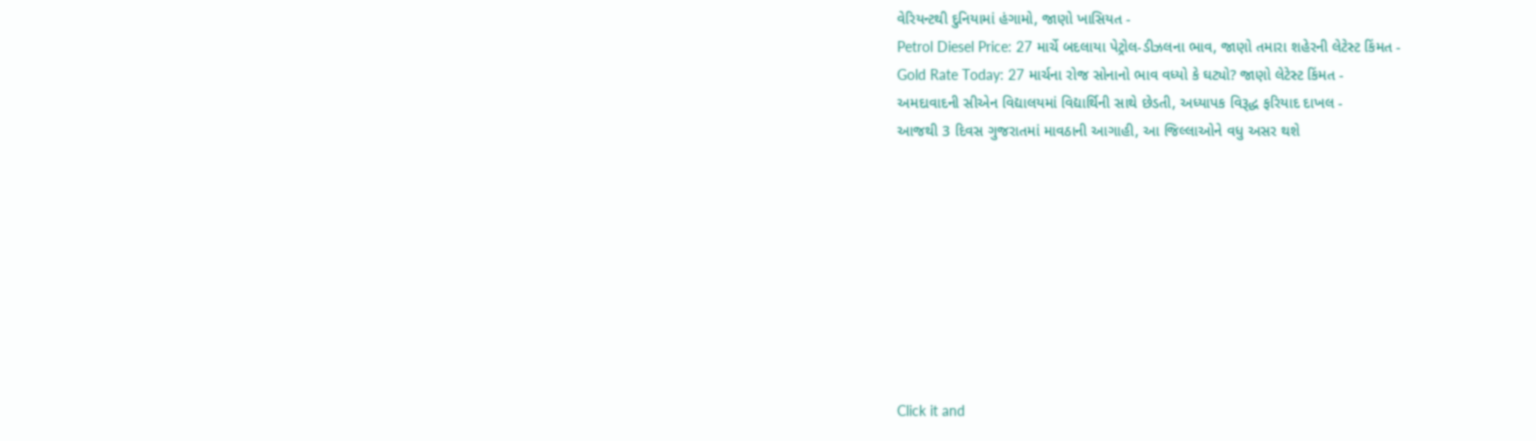વેરિયન્ટથી દુનિયામાં હંગામો, જાણો ખાસિયત -
Petrol Diesel Price: 27 માર્ચે બદલાયા પેટ્રોલ-ડીઝલના ભાવ, જાણો તમારા શહેરની લેટેસ્ટ કિંમત -
Gold Rate Today: 27 માર્ચના રોજ સોનાનો ભાવ વધ્યો કે ઘટ્યો? જાણો લેટેસ્ટ કિંમત -
અમદાવાદની સીએન વિદ્યાલયમાં વિદ્યાર્થિની સાથે છેડતી, અધ્યાપક વિરૂદ્ધ ફરિયાદ દાખલ -
આજથી 3 દિવસ ગુજરાતમાં માવઠાની આગાહી, આ જિલ્લાઓને વધુ અસર થશે









Click it and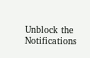Unblock the Notifications